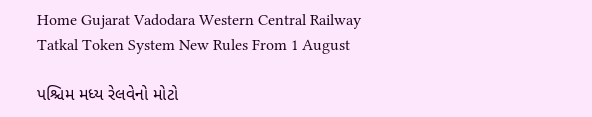Home Gujarat Vadodara Western Central Railway Tatkal Token System New Rules From 1 August

પશ્ચિમ મધ્ય રેલવેનો મોટો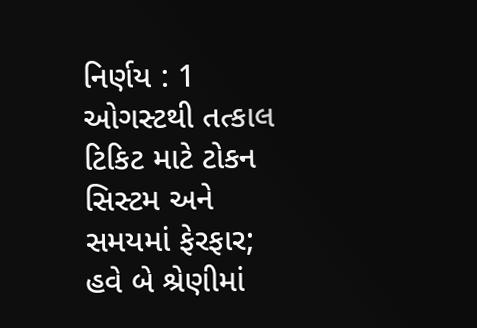નિર્ણય : 1 ઓગસ્ટથી તત્કાલ ટિકિટ માટે ટોકન સિસ્ટમ અને સમયમાં ફેરફાર; હવે બે શ્રેણીમાં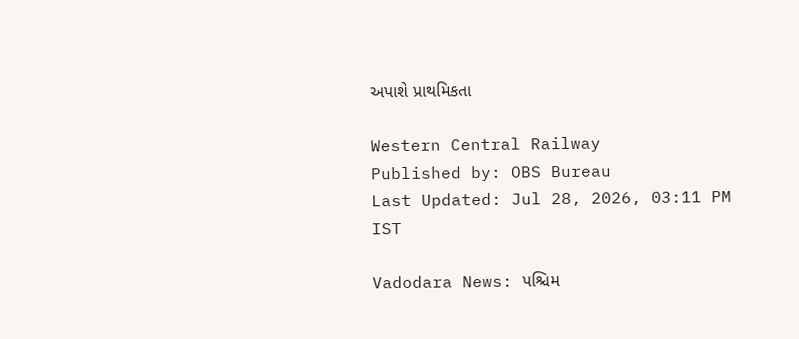અપાશે પ્રાથમિકતા

Western Central Railway
Published by: OBS Bureau
Last Updated: Jul 28, 2026, 03:11 PM IST

Vadodara News: પશ્ચિમ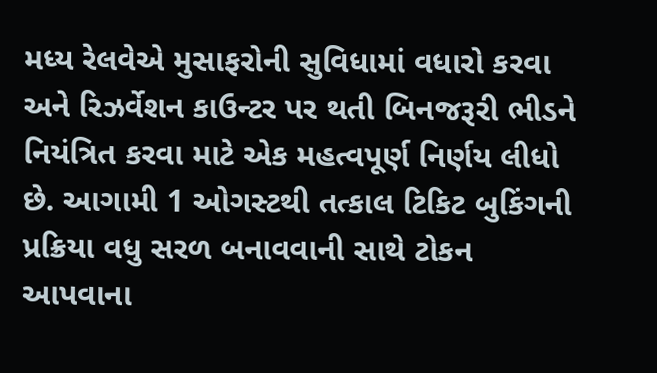મધ્ય રેલવેએ મુસાફરોની સુવિધામાં વધારો કરવા અને રિઝર્વેશન કાઉન્ટર પર થતી બિનજરૂરી ભીડને નિયંત્રિત કરવા માટે એક મહત્વપૂર્ણ નિર્ણય લીધો છે. આગામી 1 ઓગસ્ટથી તત્કાલ ટિકિટ બુકિંગની પ્રક્રિયા વધુ સરળ બનાવવાની સાથે ટોકન આપવાના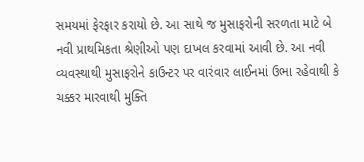સમયમાં ફેરફાર કરાયો છે. આ સાથે જ મુસાફરોની સરળતા માટે બે નવી પ્રાથમિકતા શ્રેણીઓ પણ દાખલ કરવામાં આવી છે. આ નવી વ્યવસ્થાથી મુસાફરોને કાઉન્ટર પર વારંવાર લાઈનમાં ઉભા રહેવાથી કે ચક્કર મારવાથી મુક્તિ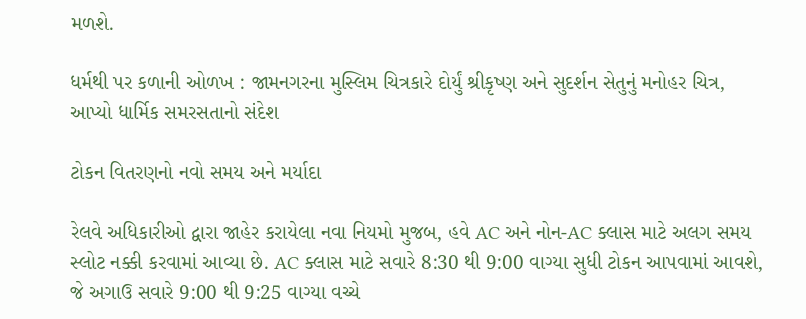મળશે.

ધર્મથી પર કળાની ઓળખ : જામનગરના મુસ્લિમ ચિત્રકારે દોર્યું શ્રીકૃષ્ણ અને સુદર્શન સેતુનું મનોહર ચિત્ર, આપ્યો ધાર્મિક સમરસતાનો સંદેશ

ટોકન વિતરણનો નવો સમય અને મર્યાદા

રેલવે અધિકારીઓ દ્વારા જાહેર કરાયેલા નવા નિયમો મુજબ, હવે AC અને નોન-AC ક્લાસ માટે અલગ સમય સ્લોટ નક્કી કરવામાં આવ્યા છે. AC ક્લાસ માટે સવારે 8:30 થી 9:00 વાગ્યા સુધી ટોકન આપવામાં આવશે, જે અગાઉ સવારે 9:00 થી 9:25 વાગ્યા વચ્ચે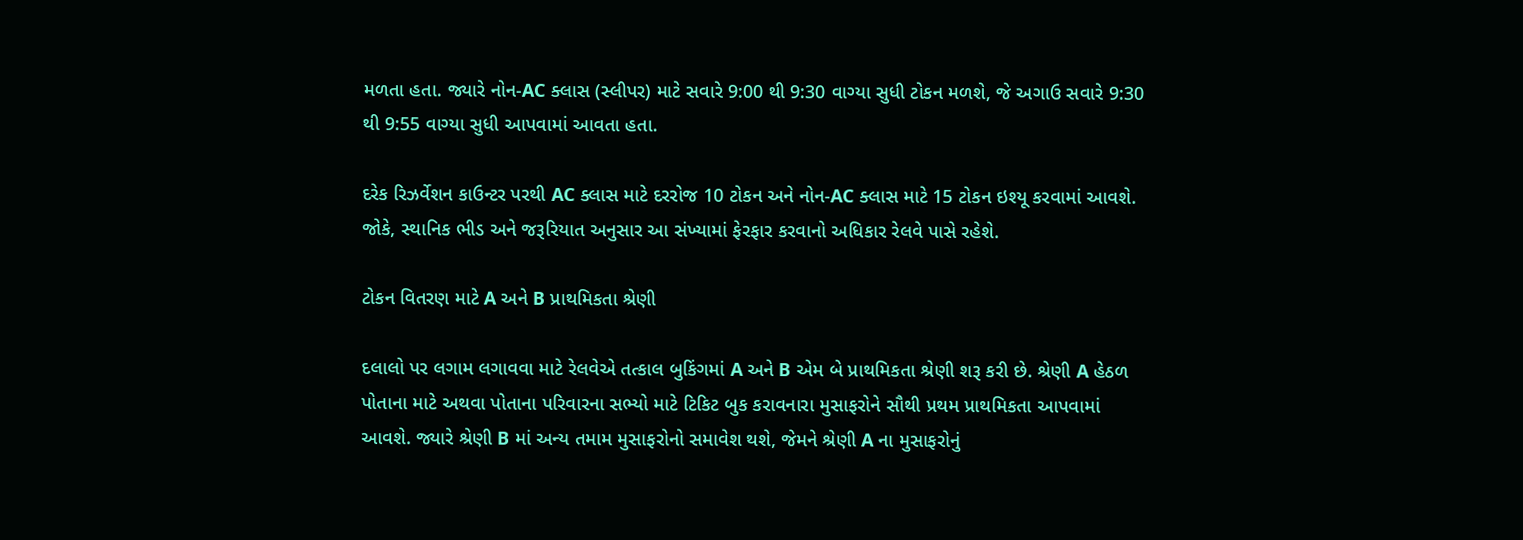મળતા હતા. જ્યારે નોન-AC ક્લાસ (સ્લીપર) માટે સવારે 9:00 થી 9:30 વાગ્યા સુધી ટોકન મળશે, જે અગાઉ સવારે 9:30 થી 9:55 વાગ્યા સુધી આપવામાં આવતા હતા.

દરેક રિઝર્વેશન કાઉન્ટર પરથી AC ક્લાસ માટે દરરોજ 10 ટોકન અને નોન-AC ક્લાસ માટે 15 ટોકન ઇશ્યૂ કરવામાં આવશે. જોકે, સ્થાનિક ભીડ અને જરૂરિયાત અનુસાર આ સંખ્યામાં ફેરફાર કરવાનો અધિકાર રેલવે પાસે રહેશે.

ટોકન વિતરણ માટે A અને B પ્રાથમિકતા શ્રેણી

દલાલો પર લગામ લગાવવા માટે રેલવેએ તત્કાલ બુકિંગમાં A અને B એમ બે પ્રાથમિકતા શ્રેણી શરૂ કરી છે. શ્રેણી A હેઠળ પોતાના માટે અથવા પોતાના પરિવારના સભ્યો માટે ટિકિટ બુક કરાવનારા મુસાફરોને સૌથી પ્રથમ પ્રાથમિકતા આપવામાં આવશે. જ્યારે શ્રેણી B માં અન્ય તમામ મુસાફરોનો સમાવેશ થશે, જેમને શ્રેણી A ના મુસાફરોનું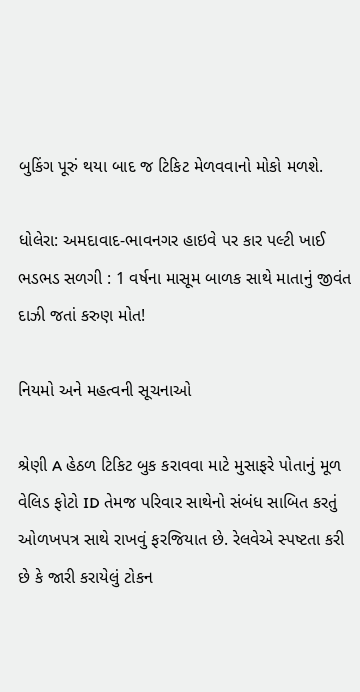બુકિંગ પૂરું થયા બાદ જ ટિકિટ મેળવવાનો મોકો મળશે.

ધોલેરા: અમદાવાદ-ભાવનગર હાઇવે પર કાર પલ્ટી ખાઈ ભડભડ સળગી : 1 વર્ષના માસૂમ બાળક સાથે માતાનું જીવંત દાઝી જતાં કરુણ મોત!

નિયમો અને મહત્વની સૂચનાઓ

શ્રેણી A હેઠળ ટિકિટ બુક કરાવવા માટે મુસાફરે પોતાનું મૂળ વેલિડ ફોટો ID તેમજ પરિવાર સાથેનો સંબંધ સાબિત કરતું ઓળખપત્ર સાથે રાખવું ફરજિયાત છે. રેલવેએ સ્પષ્ટતા કરી છે કે જારી કરાયેલું ટોકન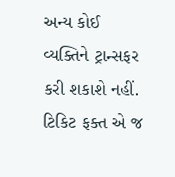અન્ય કોઈ વ્યક્તિને ટ્રાન્સફર કરી શકાશે નહીં. ટિકિટ ફક્ત એ જ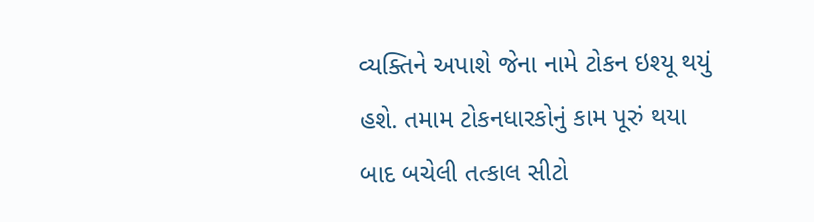વ્યક્તિને અપાશે જેના નામે ટોકન ઇશ્યૂ થયું હશે. તમામ ટોકનધારકોનું કામ પૂરું થયા બાદ બચેલી તત્કાલ સીટો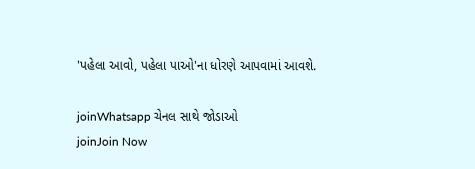'પહેલા આવો, પહેલા પાઓ'ના ધોરણે આપવામાં આવશે.

joinWhatsapp ચેનલ સાથે જોડાઓ
joinJoin Now